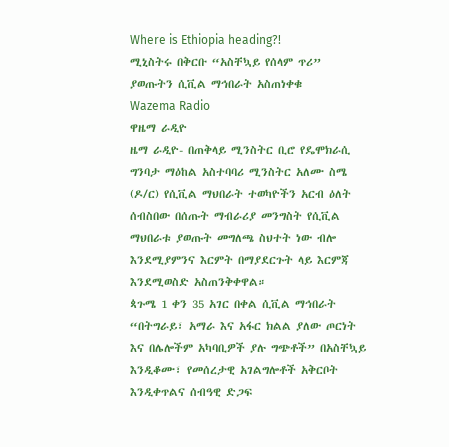Where is Ethiopia heading?!
ሚኒስትሩ በቅርቡ “አስቸኳይ የሰላም ጥሪ” ያወጡትን ሲቪል ማኅበራት አስጠነቀቁ
Wazema Radio
ዋዜማ ራዲዮ
ዜማ ራዲዮ- በጠቅላይ ሚንስትር ቢሮ የዴሞክራሲ ግንባታ ማዕከል አስተባባሪ ሚንስትር አለሙ ስሜ (ዶ/ር) የሲቪል ማህበራት ተወካዮችን አርብ ዕለት ሰብስበው በሰጡት ማብራሪያ መንግስት የሲቪል ማህበራቱ ያወጡት መግለጫ ስህተት ነው ብሎ እንደሚያምንና እርምት በማያደርጉት ላይ እርምጃ እንደሚወስድ አስጠንቅቀዋል።
ጳጉሜ 1 ቀን 35 አገር በቀል ሲቪል ማኅበራት “በትግራይ፣ አማራ እና አፋር ክልል ያለው ጦርነት እና በሌሎችም አካባቢዎች ያሉ ግጭቶች” በአስቸኳይ እንዲቆሙ፣ የመሰረታዊ አገልግሎቶች አቅርቦት እንዲቀጥልና ሰብዓዊ ድጋፍ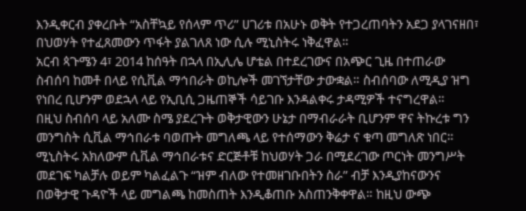እንዲቀርብ ያቀረቡት “አስቸኳይ የሰላም ጥሪ” ሀገሪቱ በአሁኑ ወቅት የተጋረጠባትን አደጋ ያላገናዘበ፣ በህወሃት የተፈጸመውን ጥፋት ያልገለጸ ነው ሲሉ ሚኒስትሩ ነቅፈዋል።
አርብ ጳጉሜን 4፣ 2014 ከሰዓት በኋላ በኢሊሌ ሆቴል በተደረገውና በአጭር ጊዜ በተጠራው ስብሰባ ከመቶ በላይ የሲቪል ማኅበራት ወኪሎች መገኘታቸው ታውቋል። ስብሰባው ለሚዲያ ዝግ የነበረ ቢሆንም ወደኋላ ላይ የኢቢሲ ጋዜጠኞች ሳይገቡ እንዳልቀሩ ታዳሚዎች ተናግረዋል።
በዚህ ስብሰባ ላይ አለሙ ስሜ ያደረጉት ወቅታዊውን ሁኔታ በማብራራት ቢሆንም ዋና ትኩረቱ ግን መንግስት ሲቪል ማኅበራቱ ባወጡት መግለጫ ላይ የተሰማውን ቅሬታ ና ቁጣ መግለጽ ነበር። ሚኒስትሩ አክለውም ሲቪል ማኅበራቱና ድርጅቶቹ ከህወሃት ጋራ በሚደረገው ጦርነት መንግሥት መደገፍ ካልቻሉ ወይም ካልፈልጉ “ዝም ብለው የተመዘገቡበትን ስራ” ብቻ እንዲያከናውንና በወቅታዊ ጉዳዮች ላይ መግልጫ ከመስጠት እንዲቆጠቡ አስጠንቅቀዋል። ከዚህ ውጭ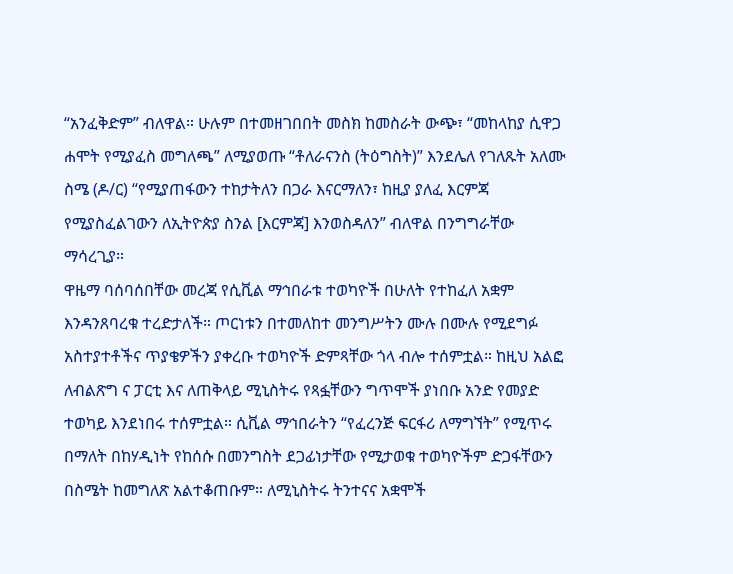“አንፈቅድም” ብለዋል። ሁሉም በተመዘገበበት መስክ ከመስራት ውጭ፣ “መከላከያ ሲዋጋ ሐሞት የሚያፈስ መግለጫ” ለሚያወጡ “ቶለራናንስ (ትዕግስት)” እንደሌለ የገለጹት አለሙ ስሜ (ዶ/ር) “የሚያጠፋውን ተከታትለን በጋራ እናርማለን፣ ከዚያ ያለፈ እርምጃ የሚያስፈልገውን ለኢትዮጵያ ስንል [እርምጃ] እንወስዳለን” ብለዋል በንግግራቸው ማሳረጊያ።
ዋዜማ ባሰባሰበቸው መረጃ የሲቪል ማኅበራቱ ተወካዮች በሁለት የተከፈለ አቋም እንዳንጸባረቁ ተረድታለች። ጦርነቱን በተመለከተ መንግሥትን ሙሉ በሙሉ የሚደግፉ አስተያተቶችና ጥያቄዎችን ያቀረቡ ተወካዮች ድምጻቸው ጎላ ብሎ ተሰምቷል። ከዚህ አልፎ ለብልጽግ ና ፓርቲ እና ለጠቅላይ ሚኒስትሩ የጻፏቸውን ግጥሞች ያነበቡ አንድ የመያድ ተወካይ እንደነበሩ ተሰምቷል። ሲቪል ማኅበራትን “የፈረንጅ ፍርፋሪ ለማግኘት” የሚጥሩ በማለት በከሃዲነት የከሰሱ በመንግስት ደጋፊነታቸው የሚታወቁ ተወካዮችም ድጋፋቸውን በስሜት ከመግለጽ አልተቆጠቡም። ለሚኒስትሩ ትንተናና አቋሞች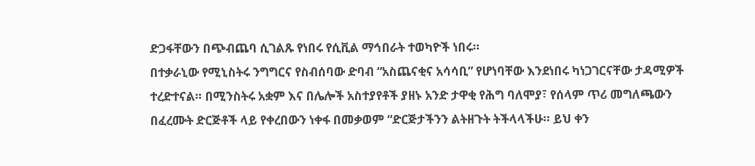ድጋፋቸውን በጭብጨባ ሲገልጹ የነበሩ የሲቪል ማኅበራት ተወካዮች ነበሩ።
በተቃራኒው የሚኒስትሩ ንግግርና የስብሰባው ድባብ “አስጨናቂና አሳሳቢ” የሆነባቸው እንደነበሩ ካነጋገርናቸው ታዳሚዎች ተረድተናል። በሚንስትሩ አቋም እና በሌሎች አስተያየቶች ያዘኑ አንድ ታዋቂ የሕግ ባለሞያ፣ የሰላም ጥሪ መግለጫውን በፈረሙት ድርጅቶች ላይ የቀረበውን ነቀፋ በመቃወም “ድርጅታችንን ልትዘጉት ትችላላችሁ። ይህ ቀን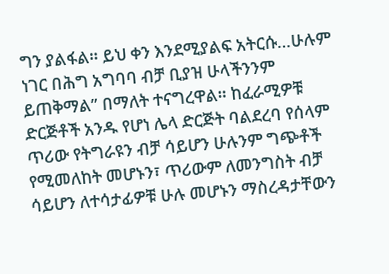ግን ያልፋል። ይህ ቀን እንደሚያልፍ አትርሱ…ሁሉም ነገር በሕግ አግባባ ብቻ ቢያዝ ሁላችንንም ይጠቅማል” በማለት ተናግረዋል። ከፈራሚዎቹ ድርጅቶች አንዱ የሆነ ሌላ ድርጅት ባልደረባ የሰላም ጥሪው የትግራዩን ብቻ ሳይሆን ሁሉንም ግጭቶች የሚመለከት መሆኑን፣ ጥሪውም ለመንግስት ብቻ ሳይሆን ለተሳታፊዎቹ ሁሉ መሆኑን ማስረዳታቸውን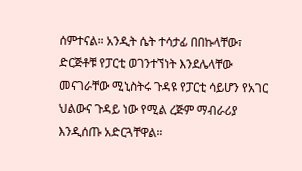ሰምተናል። አንዲት ሴት ተሳታፊ በበኩላቸው፣ ድርጅቶቹ የፓርቲ ወገንተኘነት እንደሌላቸው መናገራቸው ሚኒስትሩ ጉዳዩ የፓርቲ ሳይሆን የአገር ህልውና ጉዳይ ነው የሚል ረጅም ማብራሪያ እንዲሰጡ አድርጓቸዋል።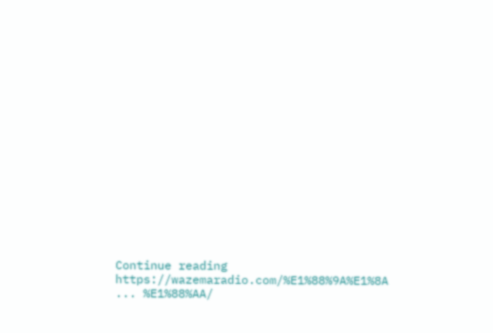Continue reading https://wazemaradio.com/%E1%88%9A%E1%8A ... %E1%88%AA/